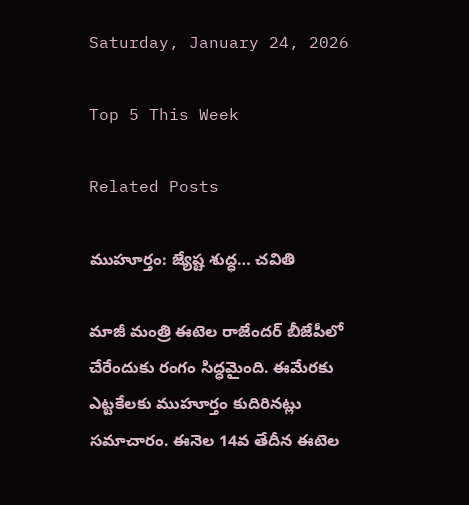Saturday, January 24, 2026

Top 5 This Week

Related Posts

ముహూర్తం: జ్యేష్ట శుద్ధ… చవితి

మాజీ మంత్రి ఈటెల రాజేందర్ బీజేపీలో చేరేందుకు రంగం సిద్ధమైంది. ఈమేరకు ఎట్టకేలకు ముహూర్తం కుదిరినట్లు సమాచారం. ఈనెల 14వ తేదీన ఈటెల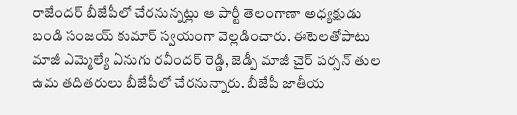రాజేందర్ బీజేపీలో చేరనున్నట్లు ఆ పార్టీ తెలంగాణా అధ్యక్షుడు బండి సంజయ్ కుమార్ స్వయంగా వెల్లడించారు. ఈటెలతోపాటు మాజీ ఎమ్మెల్యే ఏనుగు రవీందర్ రెడ్డి, జెడ్పీ మాజీ చైర్ పర్సన్ తుల ఉమ తదితరులు బీజేపీలో చేరనున్నారు. బీజేపీ జాతీయ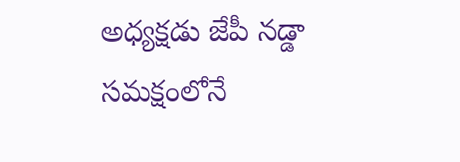అధ్యక్షడు జేపీ నడ్డా సమక్షంలోనే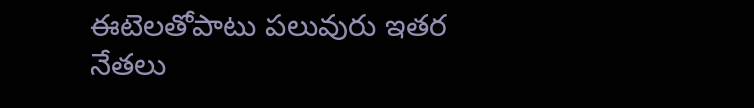ఈటెలతోపాటు పలువురు ఇతర నేతలు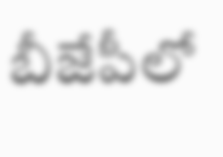బీజేపీలో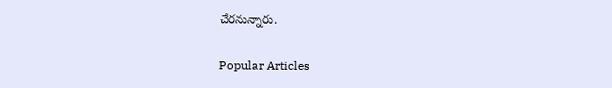చేరనున్నారు.

Popular Articles